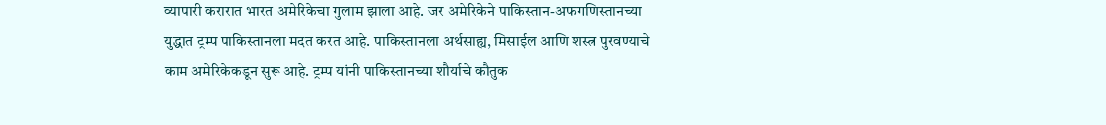व्यापारी करारात भारत अमेरिकेचा गुलाम झाला आहे. जर अमेरिकेने पाकिस्तान-अफगणिस्तानच्या युद्धात ट्रम्प पाकिस्तानला मदत करत आहे. पाकिस्तानला अर्थसाह्य, मिसाईल आणि शस्त्र पुरवण्याचे काम अमेरिकेकडून सुरू आहे. ट्रम्प यांनी पाकिस्तानच्या शौर्याचे कौतुक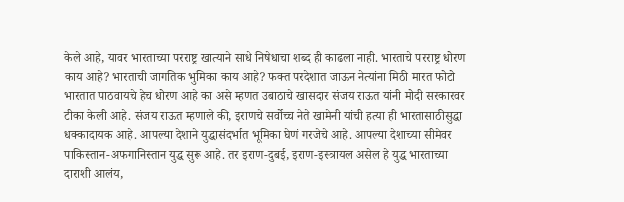केले आहे, यावर भारताच्या परराष्ट्र खात्याने साधे निषेधाचा शब्द ही काढला नाही. भारताचे परराष्ट्र धोरण काय आहे? भारताची जागतिक भुमिका काय आहे? फक्त परदेशात जाऊन नेत्यांना मिठी मारत फोटो भारतात पाठवायचे हेच धोरण आहे का असे म्हणत उबाठाचे खासदार संजय राऊत यांनी मोदी सरकारवर टीका केली आहे. संजय राऊत म्हणाले की, इराणचे सर्वोच्च नेते खामेनी यांची हत्या ही भारतासाठीसुद्धा धक्कादायक आहे. आपल्या देशाने युद्धासंदर्भात भूमिका घेणं गरजेचे आहे. आपल्या देशाच्या सीमेवर पाकिस्तान-अफगानिस्तान युद्ध सुरू आहे. तर इराण-दुबई, इराण-इस्त्रायल असेल हे युद्ध भारताच्या दाराशी आलंय,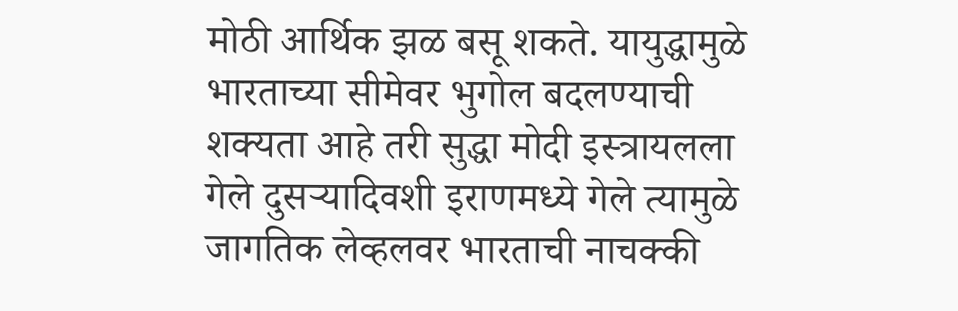मोठी आर्थिक झळ बसू शकते. यायुद्धामुळे भारताच्या सीमेवर भुगोल बदलण्याची शक्यता आहे तरी सुद्धा मोदी इस्त्रायलला गेले दुसऱ्यादिवशी इराणमध्ये गेले त्यामुळे जागतिक लेव्हलवर भारताची नाचक्की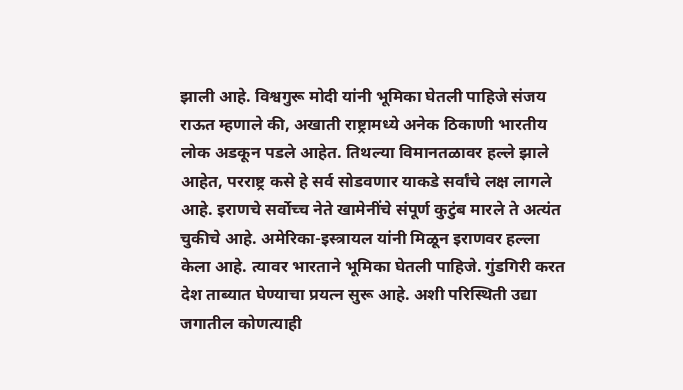झाली आहे. विश्वगुरू मोदी यांनी भूमिका घेतली पाहिजे संजय राऊत म्हणाले की, अखाती राष्ट्रामध्ये अनेक ठिकाणी भारतीय लोक अडकून पडले आहेत. तिथल्या विमानतळावर हल्ले झाले आहेत, परराष्ट्र कसे हे सर्व सोडवणार याकडे सर्वांचे लक्ष लागले आहे. इराणचे सर्वोच्च नेते खामेनींचे संपूर्ण कुटुंब मारले ते अत्यंत चुकीचे आहे. अमेरिका-इस्त्रायल यांनी मिळून इराणवर हल्ला केला आहे. त्यावर भारताने भूमिका घेतली पाहिजे. गुंडगिरी करत देश ताब्यात घेण्याचा प्रयत्न सुरू आहे. अशी परिस्थिती उद्या जगातील कोणत्याही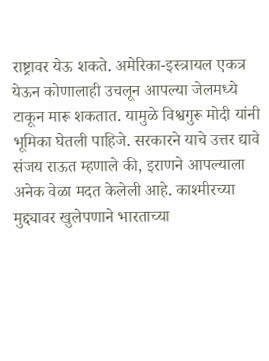राष्ट्रावर येऊ शकते. अमेरिका-इस्त्रायल एकत्र येऊन कोणालाही उचलून आपल्या जेलमध्ये टाकून मारू शकतात. यामुळे विश्वगुरू मोदी यांनी भूमिका घेतली पाहिजे. सरकारने याचे उत्तर द्यावे संजय राऊत म्हणाले की, इराणने आपल्याला अनेक वेळा मदत केलेली आहे. काश्मीरच्या मुद्द्यावर खुलेपणाने भारताच्या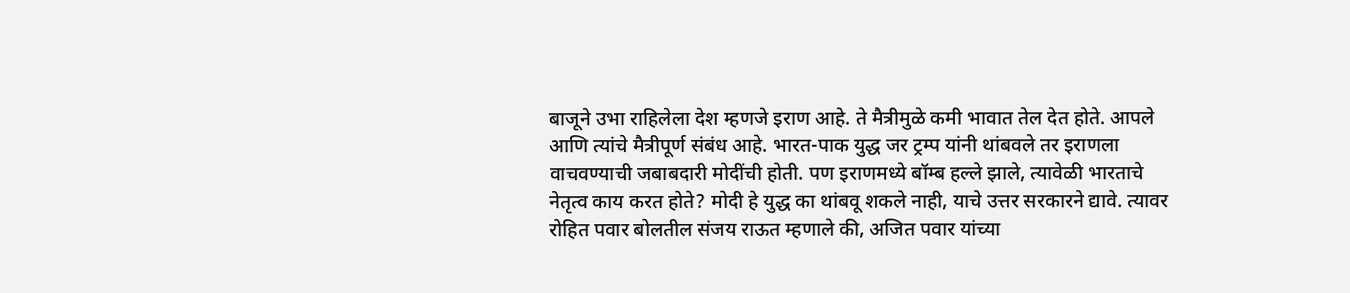बाजूने उभा राहिलेला देश म्हणजे इराण आहे. ते मैत्रीमुळे कमी भावात तेल देत होते. आपले आणि त्यांचे मैत्रीपूर्ण संबंध आहे. भारत-पाक युद्ध जर ट्रम्प यांनी थांबवले तर इराणला वाचवण्याची जबाबदारी मोदींची होती. पण इराणमध्ये बॉम्ब हल्ले झाले, त्यावेळी भारताचे नेतृत्व काय करत होते? मोदी हे युद्ध का थांबवू शकले नाही, याचे उत्तर सरकारने द्यावे. त्यावर रोहित पवार बोलतील संजय राऊत म्हणाले की, अजित पवार यांच्या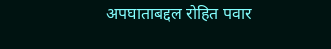अपघाताबद्दल रोहित पवार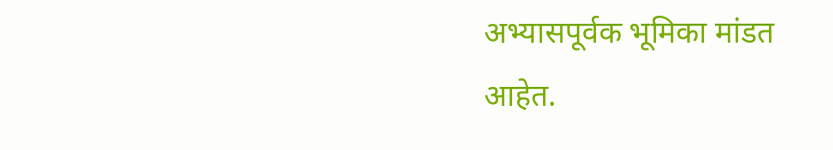अभ्यासपूर्वक भूमिका मांडत आहेत.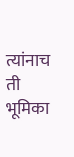त्यांनाच ती भूमिका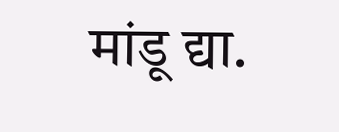मांडू द्या.